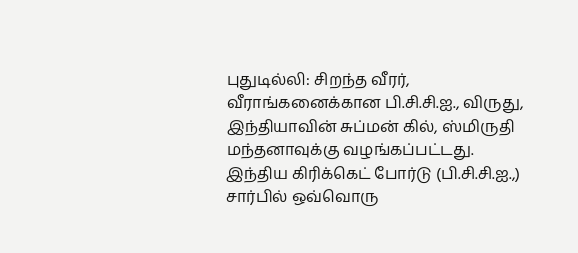புதுடில்லி: சிறந்த வீரர், வீராங்கனைக்கான பி.சி.சி.ஐ., விருது, இந்தியாவின் சுப்மன் கில், ஸ்மிருதி மந்தனாவுக்கு வழங்கப்பட்டது.
இந்திய கிரிக்கெட் போர்டு (பி.சி.சி.ஐ.,) சார்பில் ஒவ்வொரு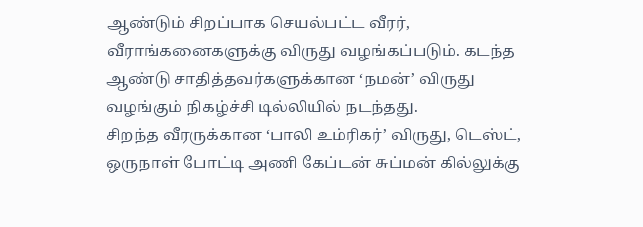ஆண்டும் சிறப்பாக செயல்பட்ட வீரர், வீராங்கனைகளுக்கு விருது வழங்கப்படும். கடந்த ஆண்டு சாதித்தவர்களுக்கான ‘நமன்’ விருது வழங்கும் நிகழ்ச்சி டில்லியில் நடந்தது.
சிறந்த வீரருக்கான ‘பாலி உம்ரிகர்’ விருது, டெஸ்ட், ஒருநாள் போட்டி அணி கேப்டன் சுப்மன் கில்லுக்கு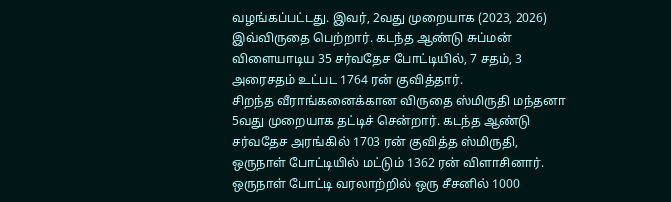வழங்கப்பட்டது. இவர், 2வது முறையாக (2023, 2026) இவ்விருதை பெற்றார். கடந்த ஆண்டு சுப்மன் விளையாடிய 35 சர்வதேச போட்டியில், 7 சதம், 3 அரைசதம் உட்பட 1764 ரன் குவித்தார்.
சிறந்த வீராங்கனைக்கான விருதை ஸ்மிருதி மந்தனா 5வது முறையாக தட்டிச் சென்றார். கடந்த ஆண்டு சர்வதேச அரங்கில் 1703 ரன் குவித்த ஸ்மிருதி, ஒருநாள் போட்டியில் மட்டும் 1362 ரன் விளாசினார். ஒருநாள் போட்டி வரலாற்றில் ஒரு சீசனில் 1000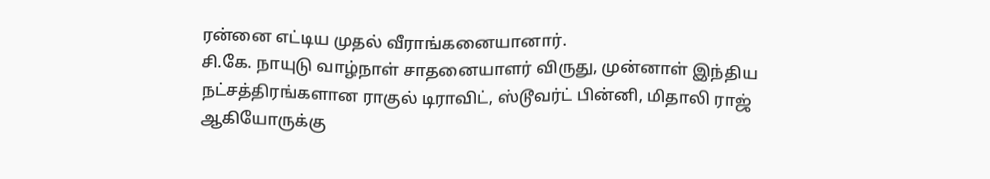ரன்னை எட்டிய முதல் வீராங்கனையானார்.
சி.கே. நாயுடு வாழ்நாள் சாதனையாளர் விருது, முன்னாள் இந்திய நட்சத்திரங்களான ராகுல் டிராவிட், ஸ்டூவர்ட் பின்னி, மிதாலி ராஜ் ஆகியோருக்கு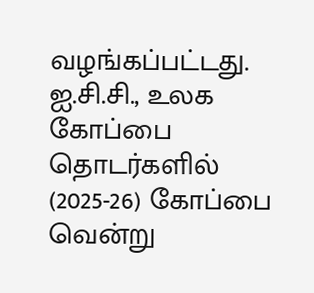வழங்கப்பட்டது.
ஐ.சி.சி., உலக கோப்பை தொடர்களில் (2025-26) கோப்பை வென்று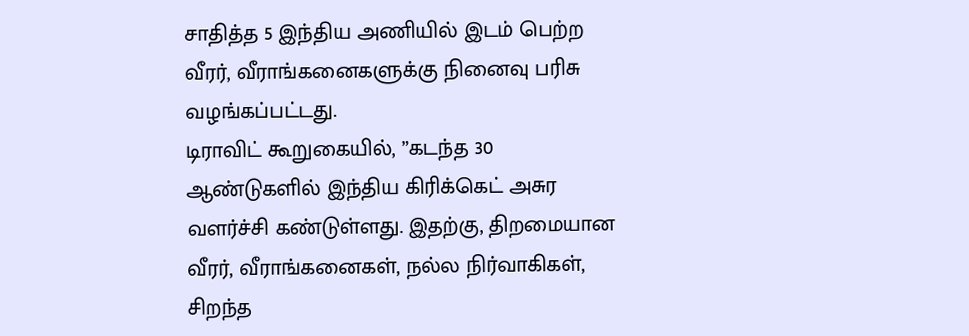சாதித்த 5 இந்திய அணியில் இடம் பெற்ற வீரர், வீராங்கனைகளுக்கு நினைவு பரிசு வழங்கப்பட்டது.
டிராவிட் கூறுகையில், ”கடந்த 30 ஆண்டுகளில் இந்திய கிரிக்கெட் அசுர வளர்ச்சி கண்டுள்ளது. இதற்கு, திறமையான வீரர், வீராங்கனைகள், நல்ல நிர்வாகிகள், சிறந்த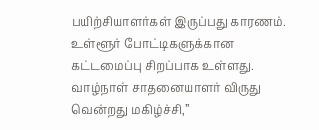பயிற்சியாளர்கள் இருப்பது காரணம். உள்ளூர் போட்டிகளுக்கான கட்டமைப்பு சிறப்பாக உள்ளது. வாழ்நாள் சாதனையாளர் விருது வென்றது மகிழ்ச்சி,”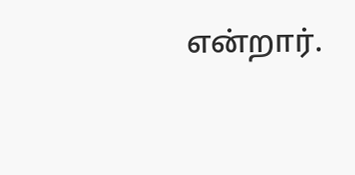என்றார்.